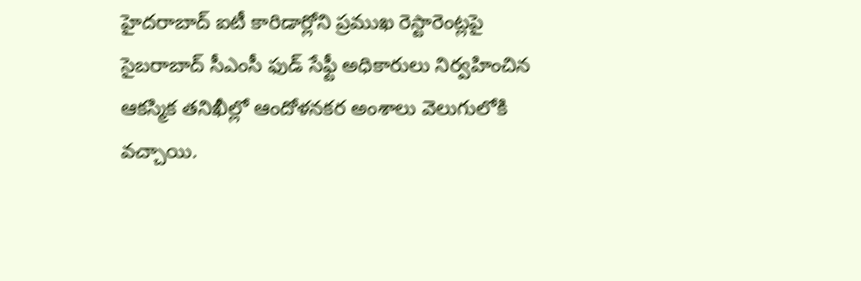హైదరాబాద్ ఐటీ కారిడార్లోని ప్రముఖ రెస్టారెంట్లపై సైబరాబాద్ సీఎంసీ ఫుడ్ సేఫ్టీ అధికారులు నిర్వహించిన ఆకస్మిక తనిఖీల్లో ఆందోళనకర అంశాలు వెలుగులోకి వచ్చాయి.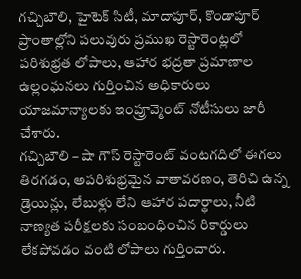గచ్చిబౌలి, హైటెక్ సిటీ, మాదాపూర్, కొండాపూర్ ప్రాంతాల్లోని పలువురు ప్రముఖ రెస్టారెంట్లలో పరిశుభ్రత లోపాలు, ఆహార భద్రతా ప్రమాణాల ఉల్లంఘనలు గుర్తించిన అధికారులు యాజమాన్యాలకు ఇంప్రూవ్మెంట్ నోటీసులు జారీ చేశారు.
గచ్చిబౌలి – షా గౌస్ రెస్టారెంట్ వంటగదిలో ఈగలు తిరగడం, అపరిశుభ్రమైన వాతావరణం, తెరిచి ఉన్న డ్రెయిన్లు, లేబుళ్లు లేని ఆహార పదార్థాలు, నీటి నాణ్యత పరీక్షలకు సంబంధించిన రికార్డులు లేకపోవడం వంటి లోపాలు గుర్తించారు.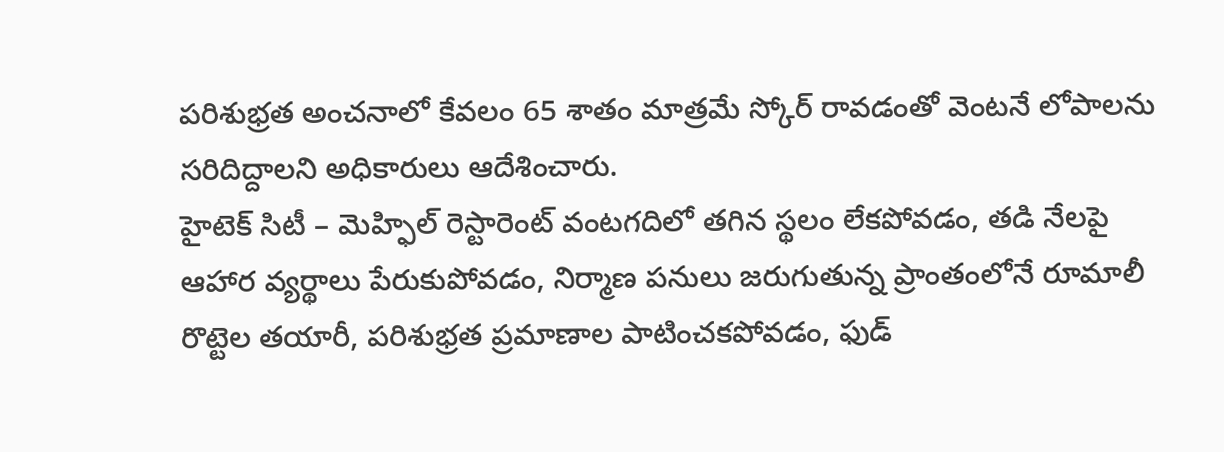పరిశుభ్రత అంచనాలో కేవలం 65 శాతం మాత్రమే స్కోర్ రావడంతో వెంటనే లోపాలను సరిదిద్దాలని అధికారులు ఆదేశించారు.
హైటెక్ సిటీ – మెహ్ఫిల్ రెస్టారెంట్ వంటగదిలో తగిన స్థలం లేకపోవడం, తడి నేలపై ఆహార వ్యర్థాలు పేరుకుపోవడం, నిర్మాణ పనులు జరుగుతున్న ప్రాంతంలోనే రూమాలీ రొట్టెల తయారీ, పరిశుభ్రత ప్రమాణాల పాటించకపోవడం, ఫుడ్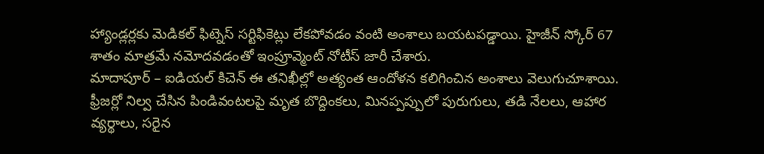హ్యాండ్లర్లకు మెడికల్ ఫిట్నెస్ సర్టిఫికెట్లు లేకపోవడం వంటి అంశాలు బయటపడ్డాయి. హైజీన్ స్కోర్ 67 శాతం మాత్రమే నమోదవడంతో ఇంప్రూవ్మెంట్ నోటీస్ జారీ చేశారు.
మాదాపూర్ – ఐడియల్ కిచెన్ ఈ తనిఖీల్లో అత్యంత ఆందోళన కలిగించిన అంశాలు వెలుగుచూశాయి. ఫ్రీజర్లో నిల్వ చేసిన పిండివంటలపై మృత బొద్దింకలు, మినప్పప్పులో పురుగులు, తడి నేలలు, ఆహార వ్యర్థాలు, సరైన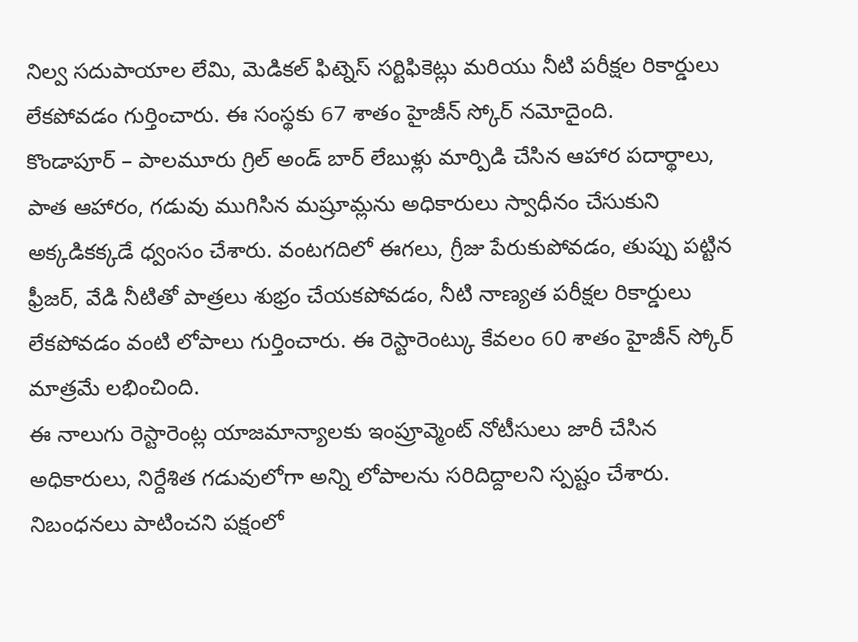నిల్వ సదుపాయాల లేమి, మెడికల్ ఫిట్నెస్ సర్టిఫికెట్లు మరియు నీటి పరీక్షల రికార్డులు లేకపోవడం గుర్తించారు. ఈ సంస్థకు 67 శాతం హైజీన్ స్కోర్ నమోదైంది.
కొండాపూర్ – పాలమూరు గ్రిల్ అండ్ బార్ లేబుళ్లు మార్పిడి చేసిన ఆహార పదార్థాలు, పాత ఆహారం, గడువు ముగిసిన మష్రూమ్లను అధికారులు స్వాధీనం చేసుకుని అక్కడికక్కడే ధ్వంసం చేశారు. వంటగదిలో ఈగలు, గ్రీజు పేరుకుపోవడం, తుప్పు పట్టిన ఫ్రీజర్, వేడి నీటితో పాత్రలు శుభ్రం చేయకపోవడం, నీటి నాణ్యత పరీక్షల రికార్డులు లేకపోవడం వంటి లోపాలు గుర్తించారు. ఈ రెస్టారెంట్కు కేవలం 60 శాతం హైజీన్ స్కోర్ మాత్రమే లభించింది.
ఈ నాలుగు రెస్టారెంట్ల యాజమాన్యాలకు ఇంప్రూవ్మెంట్ నోటీసులు జారీ చేసిన అధికారులు, నిర్దేశిత గడువులోగా అన్ని లోపాలను సరిదిద్దాలని స్పష్టం చేశారు. నిబంధనలు పాటించని పక్షంలో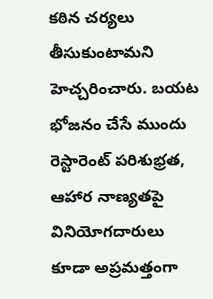కఠిన చర్యలు తీసుకుంటామని హెచ్చరించారు. బయట భోజనం చేసే ముందు రెస్టారెంట్ పరిశుభ్రత, ఆహార నాణ్యతపై వినియోగదారులు కూడా అప్రమత్తంగా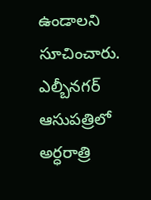ఉండాలని సూచించారు.
ఎల్బీనగర్ ఆసుపత్రిలో అర్ధరాత్రి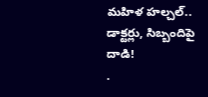మహిళ హల్చల్.. డాక్టర్లు, సిబ్బందిపై దాడి!
.